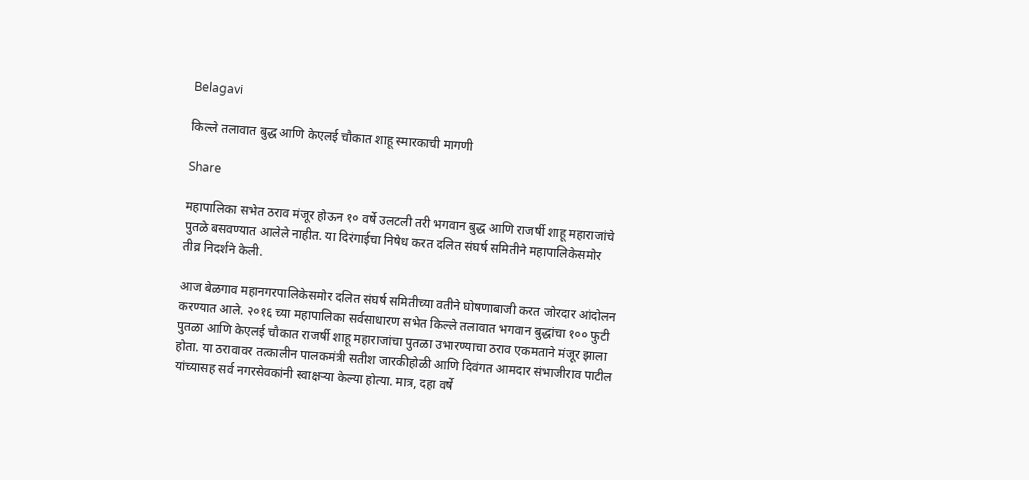Belagavi

किल्ले तलावात बुद्ध आणि केएलई चौकात शाहू स्मारकाची मागणी

Share

महापालिका सभेत ठराव मंजूर होऊन १० वर्षे उलटली तरी भगवान बुद्ध आणि राजर्षी शाहू महाराजांचे पुतळे बसवण्यात आलेले नाहीत. या दिरंगाईचा निषेध करत दलित संघर्ष समितीने महापालिकेसमोर तीव्र निदर्शने केली.

आज बेळगाव महानगरपालिकेसमोर दलित संघर्ष समितीच्या वतीने घोषणाबाजी करत जोरदार आंदोलन करण्यात आले. २०१६ च्या महापालिका सर्वसाधारण सभेत किल्ले तलावात भगवान बुद्धांचा १०० फुटी पुतळा आणि केएलई चौकात राजर्षी शाहू महाराजांचा पुतळा उभारण्याचा ठराव एकमताने मंजूर झाला होता. या ठरावावर तत्कालीन पालकमंत्री सतीश जारकीहोळी आणि दिवंगत आमदार संभाजीराव पाटील यांच्यासह सर्व नगरसेवकांनी स्वाक्षऱ्या केल्या होत्या. मात्र, दहा वर्षे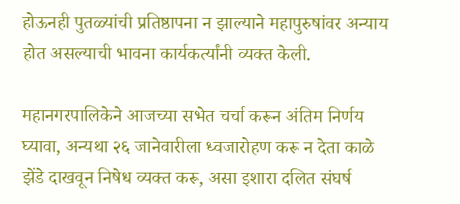होऊनही पुतळ्यांची प्रतिष्ठापना न झाल्याने महापुरुषांवर अन्याय होत असल्याची भावना कार्यकर्त्यांनी व्यक्त केली.

महानगरपालिकेने आजच्या सभेत चर्चा करून अंतिम निर्णय घ्यावा, अन्यथा २६ जानेवारीला ध्वजारोहण करू न देता काळे झेंडे दाखवून निषेध व्यक्त करू, असा इशारा दलित संघर्ष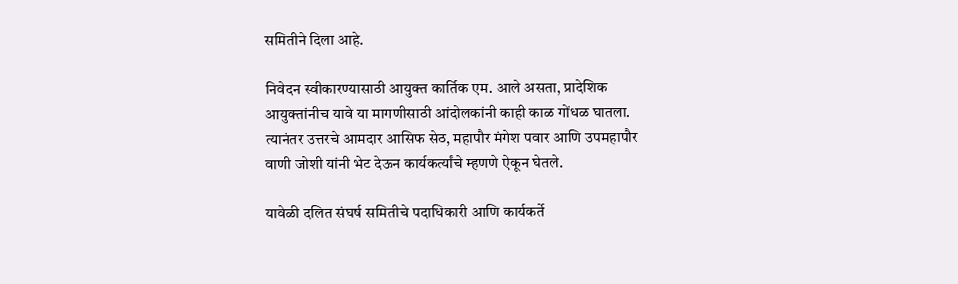समितीने दिला आहे.

निवेदन स्वीकारण्यासाठी आयुक्त कार्तिक एम. आले असता, प्रादेशिक आयुक्तांनीच यावे या मागणीसाठी आंदोलकांनी काही काळ गोंधळ घातला. त्यानंतर उत्तरचे आमदार आसिफ सेठ, महापौर मंगेश पवार आणि उपमहापौर वाणी जोशी यांनी भेट देऊन कार्यकर्त्यांचे म्हणणे ऐकून घेतले.

यावेळी दलित संघर्ष समितीचे पदाधिकारी आणि कार्यकर्ते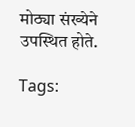मोठ्या संख्येने उपस्थित होते.

Tags: